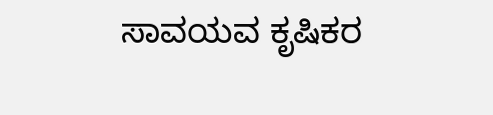ಸಾವಯವ ಕೃಷಿಕರ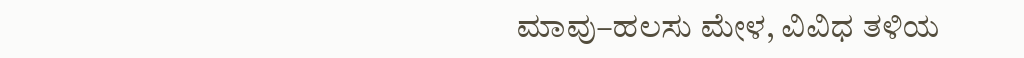ಮಾವು–ಹಲಸು ಮೇಳ, ವಿವಿಧ ತಳಿಯ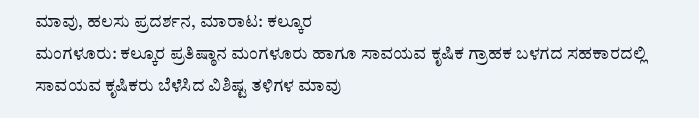ಮಾವು, ಹಲಸು ಪ್ರದರ್ಶನ, ಮಾರಾಟ: ಕಲ್ಕೂರ
ಮಂಗಳೂರು: ಕಲ್ಕೂರ ಪ್ರತಿಷ್ಠಾನ ಮಂಗಳೂರು ಹಾಗೂ ಸಾವಯವ ಕೃಷಿಕ ಗ್ರಾಹಕ ಬಳಗದ ಸಹಕಾರದಲ್ಲಿ ಸಾವಯವ ಕೃಷಿಕರು ಬೆಳೆಸಿದ ವಿಶಿಷ್ಟ ತಳಿಗಳ ಮಾವು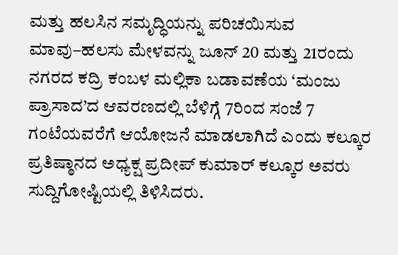ಮತ್ತು ಹಲಸಿನ ಸಮೃದ್ಧಿಯನ್ನು ಪರಿಚಯಿಸುವ ಮಾವು–ಹಲಸು ಮೇಳವನ್ನು ಜೂನ್ 20 ಮತ್ತು 21ರಂದು ನಗರದ ಕದ್ರಿ ಕಂಬಳ ಮಲ್ಲಿಕಾ ಬಡಾವಣೆಯ ‘ಮಂಜು ಪ್ರಾಸಾದ’ದ ಆವರಣದಲ್ಲಿ ಬೆಳಿಗ್ಗೆ 7ರಿಂದ ಸಂಜೆ 7 ಗಂಟೆಯವರೆಗೆ ಆಯೋಜನೆ ಮಾಡಲಾಗಿದೆ ಎಂದು ಕಲ್ಕೂರ ಪ್ರತಿಷ್ಠಾನದ ಅಧ್ಯಕ್ಷ ಪ್ರದೀಪ್ ಕುಮಾರ್ ಕಲ್ಕೂರ ಅವರು ಸುದ್ದಿಗೋಷ್ಟಿಯಲ್ಲಿ ತಿಳಿಸಿದರು.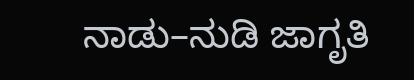ನಾಡು–ನುಡಿ ಜಾಗೃತಿ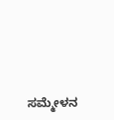ಸಮ್ಮೇಳನ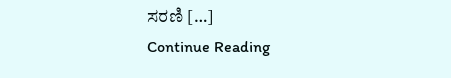ಸರಣಿ […]
Continue Reading